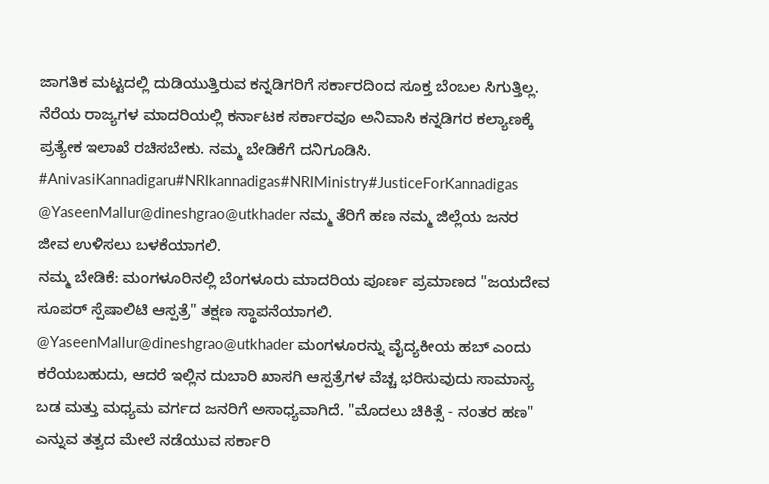ಜಾಗತಿಕ ಮಟ್ಟದಲ್ಲಿ ದುಡಿಯುತ್ತಿರುವ ಕನ್ನಡಿಗರಿಗೆ ಸರ್ಕಾರದಿಂದ ಸೂಕ್ತ ಬೆಂಬಲ ಸಿಗುತ್ತಿಲ್ಲ. ನೆರೆಯ ರಾಜ್ಯಗಳ ಮಾದರಿಯಲ್ಲಿ ಕರ್ನಾಟಕ ಸರ್ಕಾರವೂ ಅನಿವಾಸಿ ಕನ್ನಡಿಗರ ಕಲ್ಯಾಣಕ್ಕೆ ಪ್ರತ್ಯೇಕ ಇಲಾಖೆ ರಚಿಸಬೇಕು. ನಮ್ಮ ಬೇಡಿಕೆಗೆ ದನಿಗೂಡಿಸಿ.
#AnivasiKannadigaru#NRIkannadigas#NRIMinistry#JusticeForKannadigas
@YaseenMallur@dineshgrao@utkhader ನಮ್ಮ ತೆರಿಗೆ ಹಣ ನಮ್ಮ ಜಿಲ್ಲೆಯ ಜನರ ಜೀವ ಉಳಿಸಲು ಬಳಕೆಯಾಗಲಿ.
ನಮ್ಮ ಬೇಡಿಕೆ: ಮಂಗಳೂರಿನಲ್ಲಿ ಬೆಂಗಳೂರು ಮಾದರಿಯ ಪೂರ್ಣ ಪ್ರಮಾಣದ "ಜಯದೇವ ಸೂಪರ್ ಸ್ಪೆಷಾಲಿಟಿ ಆಸ್ಪತ್ರೆ" ತಕ್ಷಣ ಸ್ಥಾಪನೆಯಾಗಲಿ.
@YaseenMallur@dineshgrao@utkhader ಮಂಗಳೂರನ್ನು ವೈದ್ಯಕೀಯ ಹಬ್ ಎಂದು ಕರೆಯಬಹುದು, ಆದರೆ ಇಲ್ಲಿನ ದುಬಾರಿ ಖಾಸಗಿ ಆಸ್ಪತ್ರೆಗಳ ವೆಚ್ಚ ಭರಿಸುವುದು ಸಾಮಾನ್ಯ ಬಡ ಮತ್ತು ಮಧ್ಯಮ ವರ್ಗದ ಜನರಿಗೆ ಅಸಾಧ್ಯವಾಗಿದೆ. "ಮೊದಲು ಚಿಕಿತ್ಸೆ - ನಂತರ ಹಣ" ಎನ್ನುವ ತತ್ವದ ಮೇಲೆ ನಡೆಯುವ ಸರ್ಕಾರಿ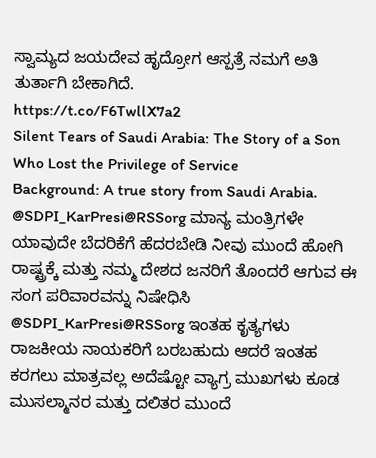ಸ್ವಾಮ್ಯದ ಜಯದೇವ ಹೃದ್ರೋಗ ಆಸ್ಪತ್ರೆ ನಮಗೆ ಅತಿ ತುರ್ತಾಗಿ ಬೇಕಾಗಿದೆ.
https://t.co/F6TwllX7a2
Silent Tears of Saudi Arabia: The Story of a Son Who Lost the Privilege of Service
Background: A true story from Saudi Arabia.
@SDPI_KarPresi@RSSorg ಮಾನ್ಯ ಮಂತ್ರಿಗಳೇ ಯಾವುದೇ ಬೆದರಿಕೆಗೆ ಹೆದರಬೇಡಿ ನೀವು ಮುಂದೆ ಹೋಗಿ ರಾಷ್ಟ್ರಕ್ಕೆ ಮತ್ತು ನಮ್ಮ ದೇಶದ ಜನರಿಗೆ ತೊಂದರೆ ಆಗುವ ಈ ಸಂಗ ಪರಿವಾರವನ್ನು ನಿಷೇಧಿಸಿ
@SDPI_KarPresi@RSSorg ಇಂತಹ ಕೃತ್ಯಗಳು ರಾಜಕೀಯ ನಾಯಕರಿಗೆ ಬರಬಹುದು ಆದರೆ ಇಂತಹ ಕರಗಲು ಮಾತ್ರವಲ್ಲ ಅದೆಷ್ಟೋ ವ್ಯಾಗ್ರ ಮುಖಗಳು ಕೂಡ ಮುಸಲ್ಮಾನರ ಮತ್ತು ದಲಿತರ ಮುಂದೆ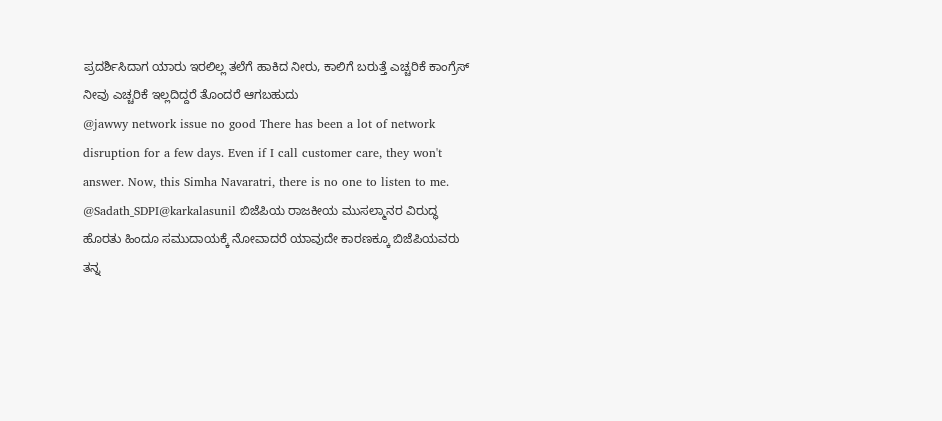ಪ್ರದರ್ಶಿಸಿದಾಗ ಯಾರು ಇರಲಿಲ್ಲ ತಲೆಗೆ ಹಾಕಿದ ನೀರು, ಕಾಲಿಗೆ ಬರುತ್ತೆ ಎಚ್ಚರಿಕೆ ಕಾಂಗ್ರೆಸ್ ನೀವು ಎಚ್ಚರಿಕೆ ಇಲ್ಲದಿದ್ದರೆ ತೊಂದರೆ ಆಗಬಹುದು
@jawwy network issue no good There has been a lot of network disruption for a few days. Even if I call customer care, they won't answer. Now, this Simha Navaratri, there is no one to listen to me.
@Sadath_SDPI@karkalasunil ಬಿಜೆಪಿಯ ರಾಜಕೀಯ ಮುಸಲ್ಮಾನರ ವಿರುದ್ಧ ಹೊರತು ಹಿಂದೂ ಸಮುದಾಯಕ್ಕೆ ನೋವಾದರೆ ಯಾವುದೇ ಕಾರಣಕ್ಕೂ ಬಿಜೆಪಿಯವರು ತನ್ನ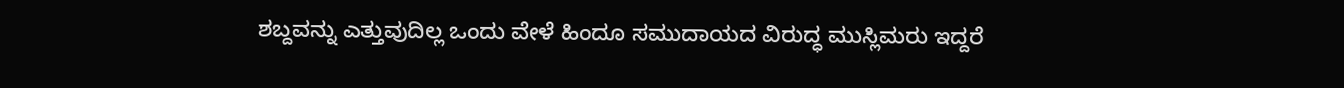ಶಬ್ದವನ್ನು ಎತ್ತುವುದಿಲ್ಲ ಒಂದು ವೇಳೆ ಹಿಂದೂ ಸಮುದಾಯದ ವಿರುದ್ಧ ಮುಸ್ಲಿಮರು ಇದ್ದರೆ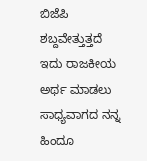ಬಿಜೆಪಿ ಶಬ್ದವೇತ್ತುತ್ತದೆ ಇದು ರಾಜಕೀಯ ಅರ್ಥ ಮಾಡಲು ಸಾಧ್ಯವಾಗದ ನನ್ನ ಹಿಂದೂ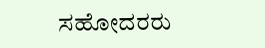ಸಹೋದರರು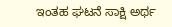ಇಂತಹ ಘಟನೆ ಸಾಕ್ಷಿ ಅರ್ಥ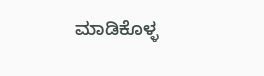ಮಾಡಿಕೊಳ್ಳ